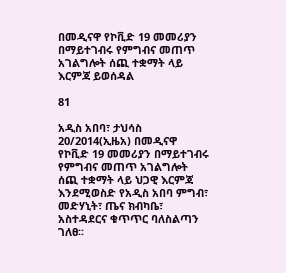በመዲናዋ የኮቪድ 19 መመሪያን በማይተገብሩ የምግብና መጠጥ አገልግሎት ሰጪ ተቋማት ላይ እርምጃ ይወሰዳል

81

አዲስ አበባ፣ ታህሳስ 20/2014(ኢዜአ) በመዲናዋ የኮቪድ 19 መመሪያን በማይተገብሩ የምግብና መጠጥ አገልግሎት ሰጪ ተቋማት ላይ ህጋዊ እርምጃ እንደሚወስድ የአዲስ አበባ ምግብ፣ መድሃኒት፣ ጤና ክብካቤ፣ አስተዳደርና ቁጥጥር ባለስልጣን ገለፀ፡፡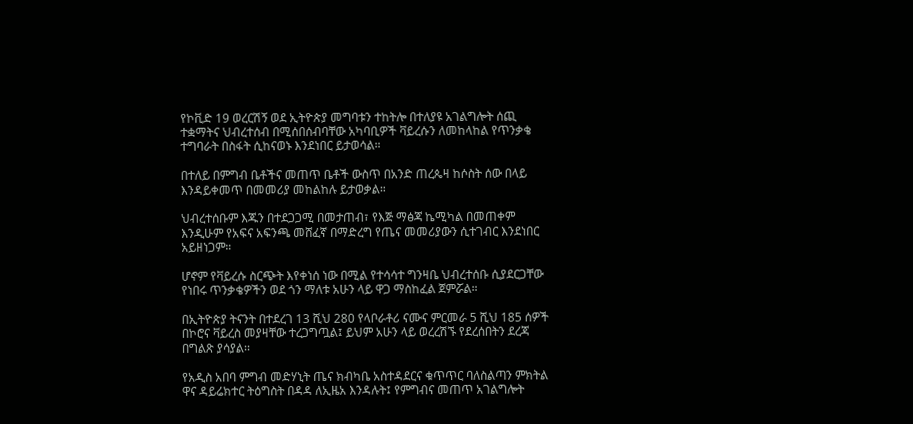የኮቪድ 19 ወረርሽኝ ወደ ኢትዮጵያ መግባቱን ተከትሎ በተለያዩ አገልግሎት ሰጪ ተቋማትና ህብረተሰብ በሚሰበሰብባቸው አካባቢዎች ቫይረሱን ለመከላከል የጥንቃቄ ተግባራት በስፋት ሲከናወኑ እንደነበር ይታወሳል።

በተለይ በምግብ ቤቶችና መጠጥ ቤቶች ውስጥ በአንድ ጠረጴዛ ከሶስት ሰው በላይ እንዳይቀመጥ በመመሪያ መከልከሉ ይታወቃል።

ህብረተሰቡም እጁን በተደጋጋሚ በመታጠብ፣ የእጅ ማፅጃ ኬሚካል በመጠቀም እንዲሁም የአፍና አፍንጫ መሸፈኛ በማድረግ የጤና መመሪያውን ሲተገብር እንደነበር አይዘነጋም።

ሆኖም የቫይረሱ ስርጭት እየቀነሰ ነው በሚል የተሳሳተ ግንዛቤ ህብረተሰቡ ሲያደርጋቸው የነበሩ ጥንቃቄዎችን ወደ ጎን ማለቱ አሁን ላይ ዋጋ ማስከፈል ጀምሯል።

በኢትዮጵያ ትናንት በተደረገ 13 ሺህ 280 የላቦራቶሪ ናሙና ምርመራ 5 ሺህ 185 ሰዎች በኮሮና ቫይረስ መያዛቸው ተረጋግጧል፤ ይህም አሁን ላይ ወረረሽኙ የደረሰበትን ደረጃ በግልጽ ያሳያል፡፡

የአዲስ አበባ ምግብ መድሃኒት ጤና ክብካቤ አስተዳደርና ቁጥጥር ባለስልጣን ምክትል ዋና ዳይሬክተር ትዕግስት በዳዳ ለኢዜአ እንዳሉት፤ የምግብና መጠጥ አገልግሎት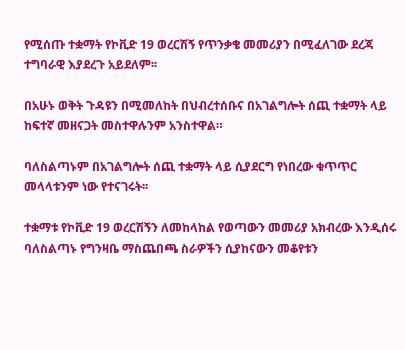የሚሰጡ ተቋማት የኮቪድ 19 ወረርሽኝ የጥንቃቄ መመሪያን በሚፈለገው ደረጃ ተግባራዊ እያደረጉ አይደለም፡፡

በአሁኑ ወቅት ጉዳዩን በሚመለከት በህብረተሰቡና በአገልግሎት ሰጪ ተቋማት ላይ ከፍተኛ መዘናጋት መስተዋሉንም አንስተዋል።

ባለስልጣኑም በአገልግሎት ሰጪ ተቋማት ላይ ሲያደርግ የነበረው ቁጥጥር መላላቱንም ነው የተናገሩት፡፡

ተቋማቱ የኮቪድ 19 ወረርሽኝን ለመከላከል የወጣውን መመሪያ አክብረው እንዲሰሩ ባለስልጣኑ የግንዛቤ ማስጨበጫ ስራዎችን ሲያከናውን መቆየቱን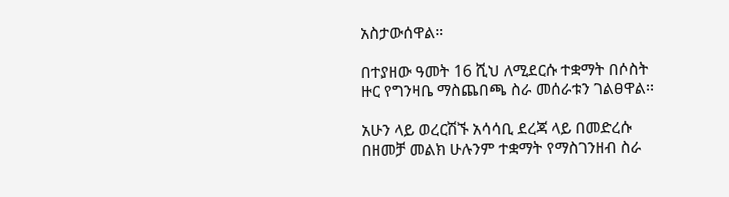አስታውሰዋል።

በተያዘው ዓመት 16 ሺህ ለሚደርሱ ተቋማት በሶስት ዙር የግንዛቤ ማስጨበጫ ስራ መሰራቱን ገልፀዋል፡፡

አሁን ላይ ወረርሽኙ አሳሳቢ ደረጃ ላይ በመድረሱ በዘመቻ መልክ ሁሉንም ተቋማት የማስገንዘብ ስራ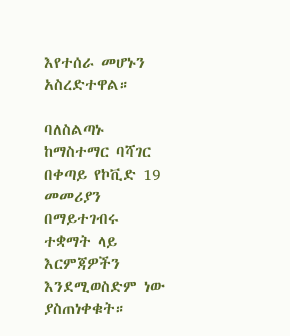እየተሰራ መሆኑን አስረድተዋል።

ባለስልጣኑ ከማስተማር ባሻገር በቀጣይ የኮቪድ 19 መመሪያን በማይተገብሩ ተቋማት ላይ እርምጃዎችን እንደሚወስድም ነው ያስጠነቀቁት።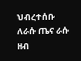ህብረተሰቡ ለራሱ ጤና ራሱ ዘብ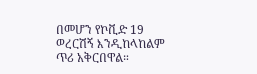በመሆን የኮቪድ 19 ወረርሽኝ እንዲከላከልም ጥሪ አቅርበዋል።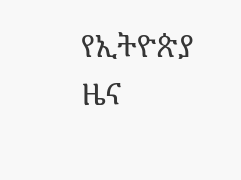የኢትዮጵያ ዜና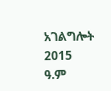አገልግሎት
2015
ዓ.ም